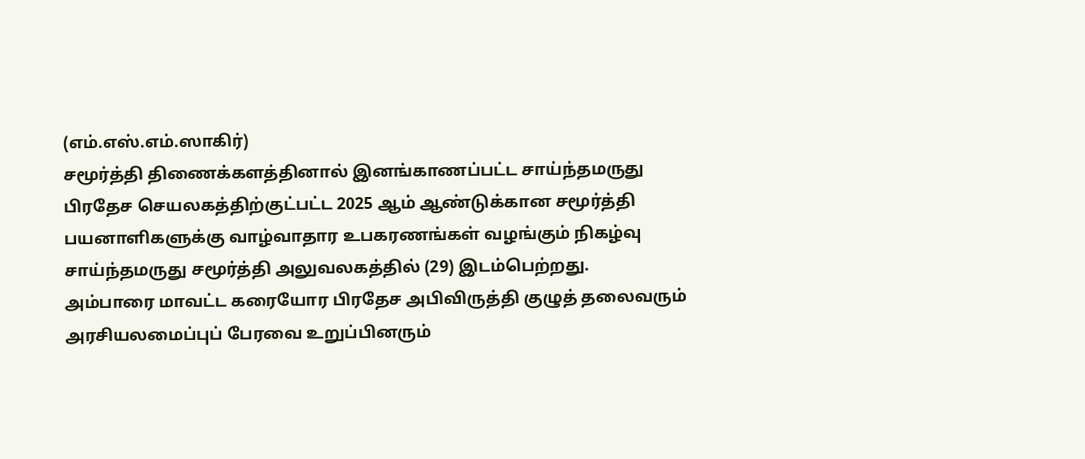(எம்.எஸ்.எம்.ஸாகிர்)
சமூர்த்தி திணைக்களத்தினால் இனங்காணப்பட்ட சாய்ந்தமருது பிரதேச செயலகத்திற்குட்பட்ட 2025 ஆம் ஆண்டுக்கான சமூர்த்தி பயனாளிகளுக்கு வாழ்வாதார உபகரணங்கள் வழங்கும் நிகழ்வு சாய்ந்தமருது சமூர்த்தி அலுவலகத்தில் (29) இடம்பெற்றது.
அம்பாரை மாவட்ட கரையோர பிரதேச அபிவிருத்தி குழுத் தலைவரும் அரசியலமைப்புப் பேரவை உறுப்பினரும்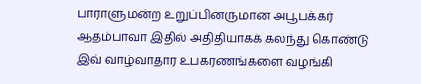பாராளுமன்ற உறுப்பினருமான அபூபக்கர் ஆதம்பாவா இதில் அதிதியாகக் கலந்து கொண்டு இவ் வாழ்வாதார உபகரணங்களை வழங்கி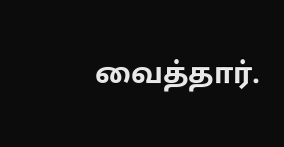வைத்தார்.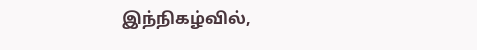இந்நிகழ்வில்,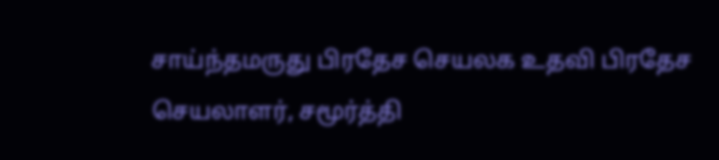சாய்ந்தமருது பிரதேச செயலக உதவி பிரதேச செயலாளர், சமூர்த்தி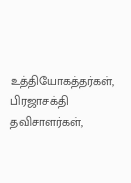உத்தியோகத்தர்கள், பிரஜாசக்தி தவிசாளர்கள்,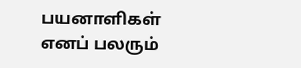பயனாளிகள் எனப் பலரும்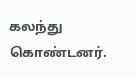கலந்து கொண்டனர்.